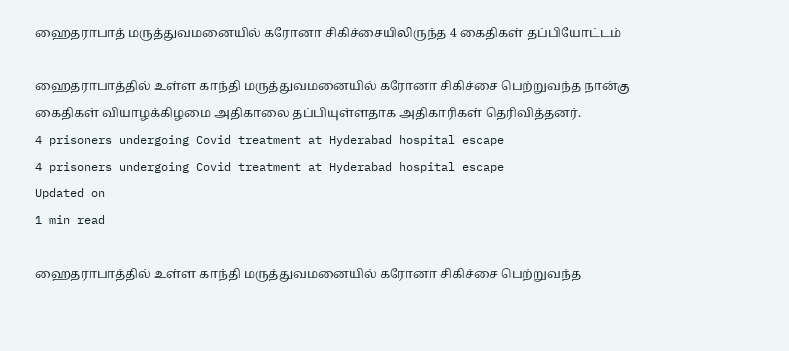ஹைதராபாத் மருத்துவமனையில் கரோனா சிகிச்சையிலிருந்த 4 கைதிகள் தப்பியோட்டம்

ஹைதராபாத்தில் உள்ள காந்தி மருத்துவமனையில் கரோனா சிகிச்சை பெற்றுவந்த நான்கு கைதிகள் வியாழக்கிழமை அதிகாலை தப்பியுள்ளதாக அதிகாரிகள் தெரிவித்தனர்.
4 prisoners undergoing Covid treatment at Hyderabad hospital escape
4 prisoners undergoing Covid treatment at Hyderabad hospital escape
Updated on
1 min read

ஹைதராபாத்தில் உள்ள காந்தி மருத்துவமனையில் கரோனா சிகிச்சை பெற்றுவந்த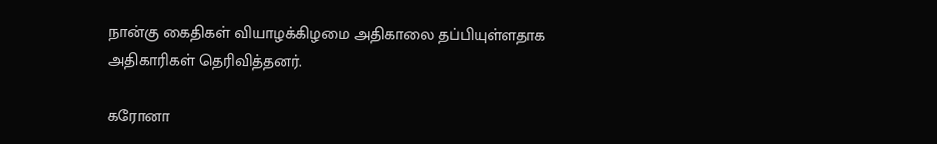நான்கு கைதிகள் வியாழக்கிழமை அதிகாலை தப்பியுள்ளதாக அதிகாரிகள் தெரிவித்தனர்.

கரோனா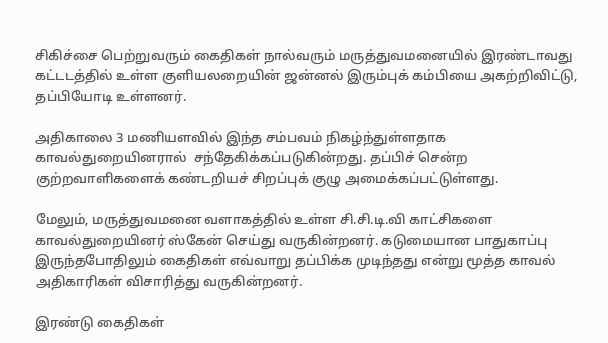சிகிச்சை பெற்றுவரும் கைதிகள் நால்வரும் மருத்துவமனையில் இரண்டாவது கட்டடத்தில் உள்ள குளியலறையின் ஜன்னல் இரும்புக் கம்பியை அகற்றிவிட்டு, தப்பியோடி உள்ளனர்.

அதிகாலை 3 மணியளவில் இந்த சம்பவம் நிகழ்ந்துள்ளதாக காவல்துறையினரால்  சந்தேகிக்கப்படுகின்றது. தப்பிச் சென்ற குற்றவாளிகளைக் கண்டறியச் சிறப்புக் குழு அமைக்கப்பட்டுள்ளது.

மேலும், மருத்துவமனை வளாகத்தில் உள்ள சி.சி.டி.வி காட்சிகளை காவல்துறையினர் ஸ்கேன் செய்து வருகின்றனர். கடுமையான பாதுகாப்பு இருந்தபோதிலும் கைதிகள் எவ்வாறு தப்பிக்க முடிந்தது என்று மூத்த காவல் அதிகாரிகள் விசாரித்து வருகின்றனர்.

இரண்டு கைதிகள்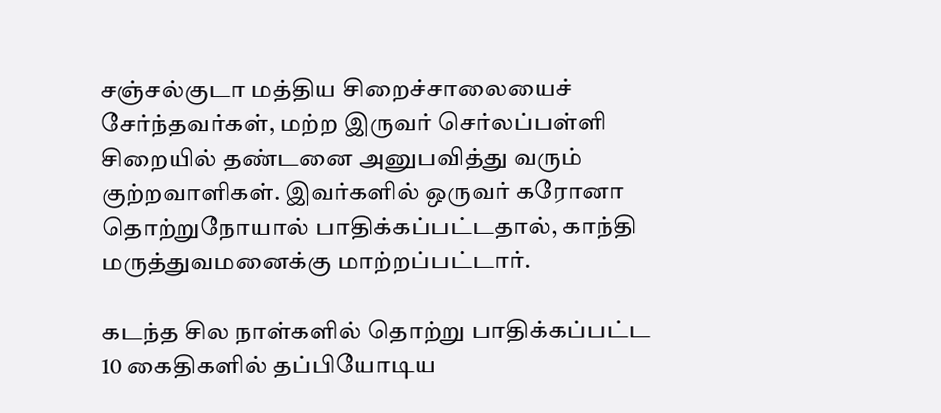சஞ்சல்குடா மத்திய சிறைச்சாலையைச் சேர்ந்தவர்கள், மற்ற இருவர் செர்லப்பள்ளி சிறையில் தண்டனை அனுபவித்து வரும் குற்றவாளிகள். இவர்களில் ஒருவர் கரோனா தொற்றுநோயால் பாதிக்கப்பட்டதால், காந்தி மருத்துவமனைக்கு மாற்றப்பட்டார்.

கடந்த சில நாள்களில் தொற்று பாதிக்கப்பட்ட 10 கைதிகளில் தப்பியோடிய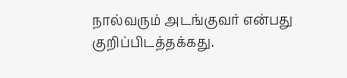நால்வரும் அடங்குவர் என்பது குறிப்பிடத்தக்கது.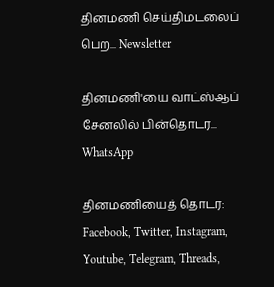தினமணி செய்திமடலைப் பெற... Newsletter

தினமணி'யை வாட்ஸ்ஆப் சேனலில் பின்தொடர... WhatsApp

தினமணியைத் தொடர: Facebook, Twitter, Instagram, Youtube, Telegram, Threads,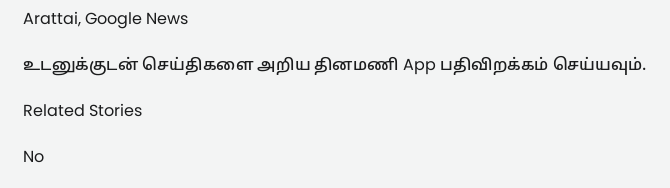Arattai, Google News

உடனுக்குடன் செய்திகளை அறிய தினமணி App பதிவிறக்கம் செய்யவும்.

Related Stories

No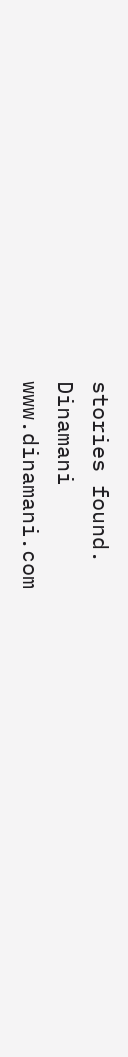stories found.
Dinamani
www.dinamani.com